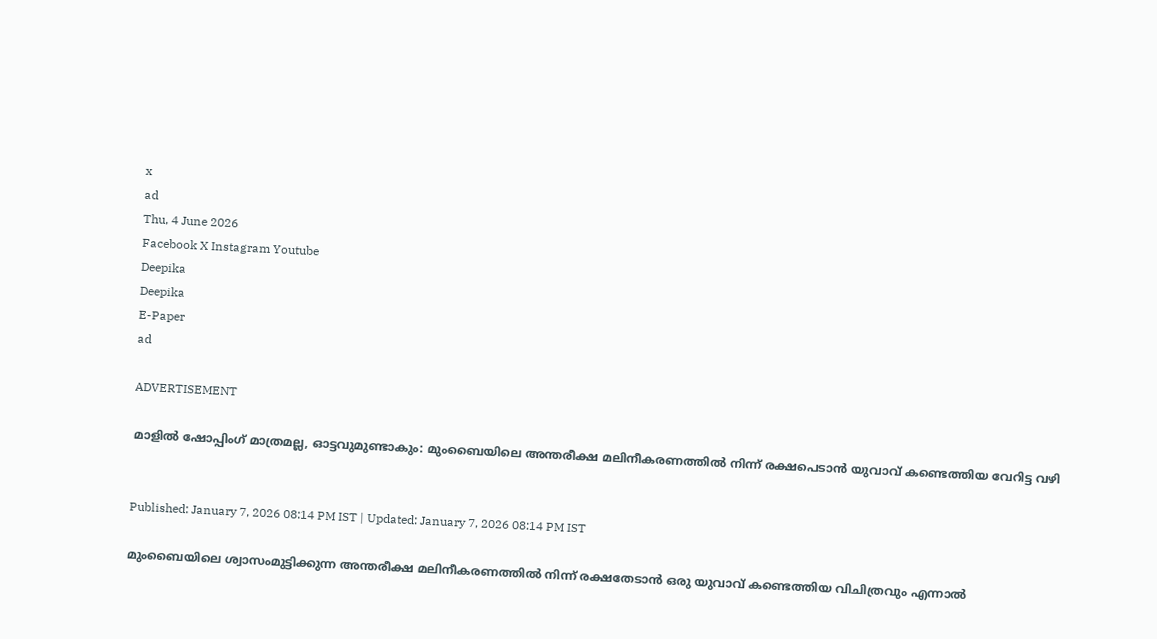x
ad
Thu, 4 June 2026
Facebook X Instagram Youtube
Deepika
Deepika
E-Paper
ad

ADVERTISEMENT

മാളിൽ ഷോപ്പിംഗ് മാത്രമല്ല, ഓട്ടവുമുണ്ടാകും: മുംബൈയിലെ അന്തരീക്ഷ മലിനീകരണത്തിൽ നിന്ന് രക്ഷപെടാൻ യുവാവ് കണ്ടെത്തിയ വേറിട്ട വഴി


Published: January 7, 2026 08:14 PM IST | Updated: January 7, 2026 08:14 PM IST

മുംബൈയിലെ ശ്വാസംമുട്ടിക്കുന്ന അന്തരീക്ഷ മലിനീകരണത്തിൽ നിന്ന് രക്ഷതേടാൻ ഒരു യുവാവ് കണ്ടെത്തിയ വിചിത്രവും എന്നാൽ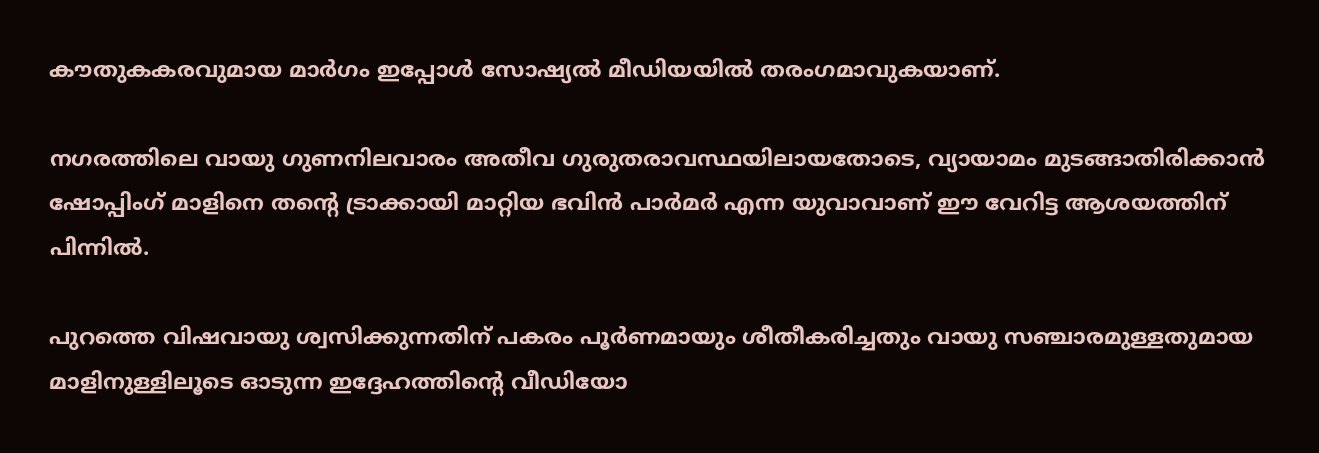കൗതുകകരവുമായ മാർഗം ഇപ്പോൾ സോഷ്യൽ മീഡിയയിൽ തരംഗമാവുകയാണ്.

നഗരത്തിലെ വായു ഗുണനിലവാരം അതീവ ഗുരുതരാവസ്ഥയിലായതോടെ, വ്യായാമം മുടങ്ങാതിരിക്കാൻ ഷോപ്പിംഗ് മാളിനെ തന്‍റെ ട്രാക്കായി മാറ്റിയ ഭവിൻ പാർമർ എന്ന യുവാവാണ് ഈ വേറിട്ട ആശയത്തിന് പിന്നിൽ.

പുറത്തെ വിഷവായു ശ്വസിക്കുന്നതിന് പകരം പൂർണമായും ശീതീകരിച്ചതും വായു സഞ്ചാരമുള്ളതുമായ മാളിനുള്ളിലൂടെ ഓടുന്ന ഇദ്ദേഹത്തിന്‍റെ വീഡിയോ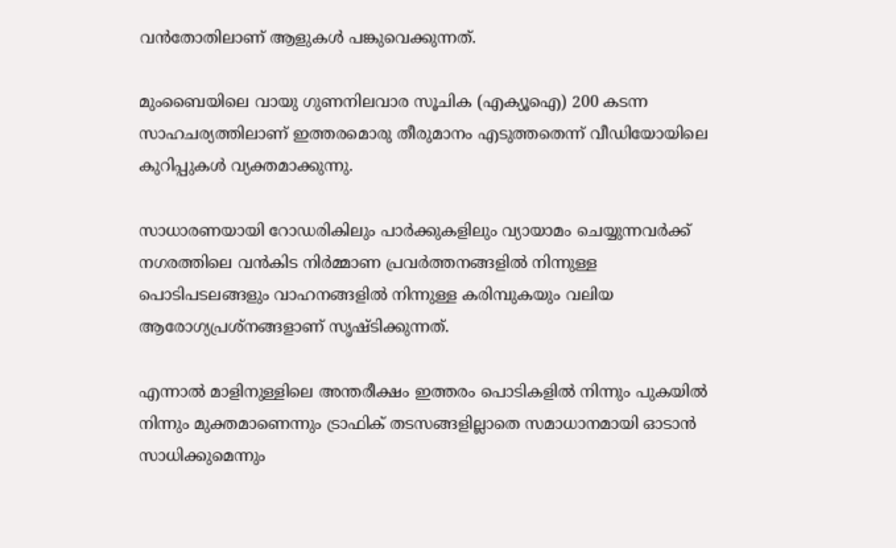വൻതോതിലാണ് ആളുകൾ പങ്കുവെക്കുന്നത്.

മുംബൈയിലെ വായു ഗുണനിലവാര സൂചിക (എക്യൂഐ) 200 കടന്ന സാഹചര്യത്തിലാണ് ഇത്തരമൊരു തീരുമാനം എടുത്തതെന്ന് വീഡിയോയിലെ കുറിപ്പുകൾ വ്യക്തമാക്കുന്നു.

സാധാരണയായി റോഡരികിലും പാർക്കുകളിലും വ്യായാമം ചെയ്യുന്നവർക്ക് നഗരത്തിലെ വൻകിട നിർമ്മാണ പ്രവർത്തനങ്ങളിൽ നിന്നുള്ള പൊടിപടലങ്ങളും വാഹനങ്ങളിൽ നിന്നുള്ള കരിമ്പുകയും വലിയ ആരോഗ്യപ്രശ്നങ്ങളാണ് സൃഷ്ടിക്കുന്നത്.

എന്നാൽ മാളിനുള്ളിലെ അന്തരീക്ഷം ഇത്തരം പൊടികളിൽ നിന്നും പുകയിൽ നിന്നും മുക്തമാണെന്നും ട്രാഫിക് തടസങ്ങളില്ലാതെ സമാധാനമായി ഓടാൻ സാധിക്കുമെന്നും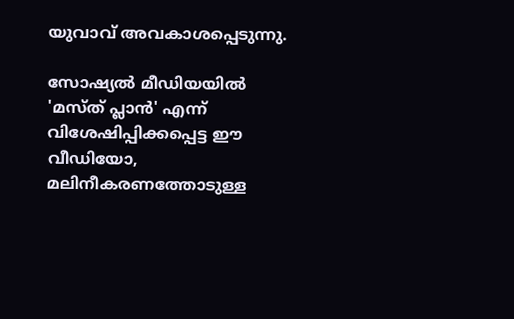യുവാവ് അവകാശപ്പെടുന്നു.

സോഷ്യൽ മീഡിയയിൽ 'മസ്ത് പ്ലാൻ' എന്ന് വിശേഷിപ്പിക്കപ്പെട്ട ഈ വീഡിയോ, മലിനീകരണത്തോടുള്ള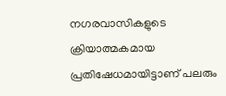നഗരവാസികളുടെ ക്രിയാത്മകമായ പ്രതിഷേധമായിട്ടാണ് പലരും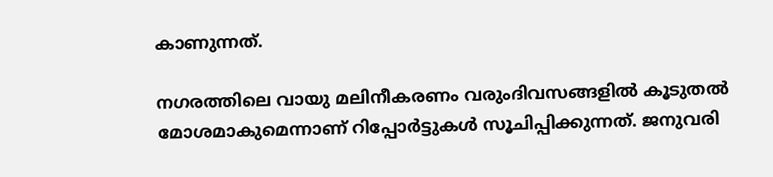കാണുന്നത്.

നഗരത്തിലെ വായു മലിനീകരണം വരുംദിവസങ്ങളിൽ കൂടുതൽ മോശമാകുമെന്നാണ് റിപ്പോർട്ടുകൾ സൂചിപ്പിക്കുന്നത്. ജനുവരി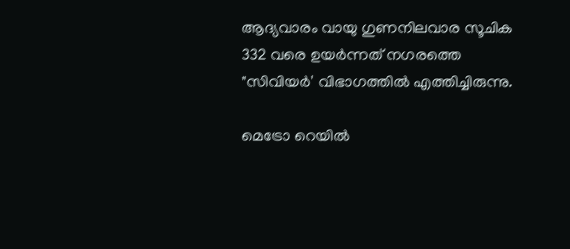ആദ്യവാരം വായു ഗുണനിലവാര സൂചിക 332 വരെ ഉയർന്നത് നഗരത്തെ "സിവിയർ' വിഭാഗത്തിൽ എത്തിച്ചിരുന്നു.

മെട്രോ റെയിൽ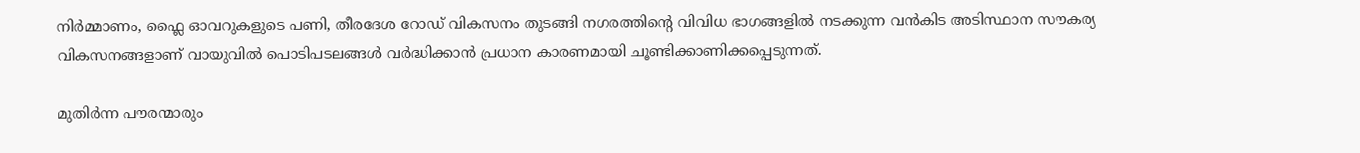നിർമ്മാണം, ഫ്ലൈ ഓവറുകളുടെ പണി, തീരദേശ റോഡ് വികസനം തുടങ്ങി നഗരത്തിന്‍റെ വിവിധ ഭാഗങ്ങളിൽ നടക്കുന്ന വൻകിട അടിസ്ഥാന സൗകര്യ വികസനങ്ങളാണ് വായുവിൽ പൊടിപടലങ്ങൾ വർദ്ധിക്കാൻ പ്രധാന കാരണമായി ചൂണ്ടിക്കാണിക്കപ്പെടുന്നത്.

മുതിർന്ന പൗരന്മാരും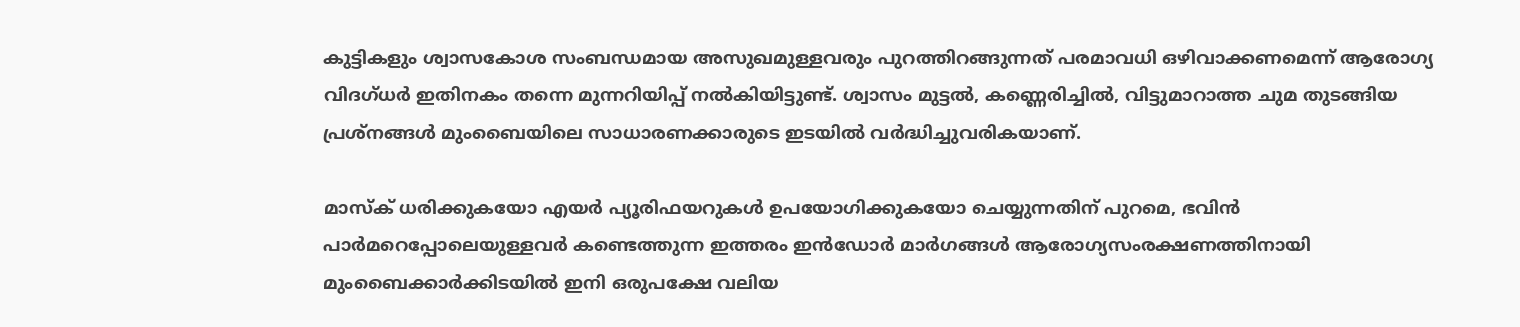കുട്ടികളും ശ്വാസകോശ സംബന്ധമായ അസുഖമുള്ളവരും പുറത്തിറങ്ങുന്നത് പരമാവധി ഒഴിവാക്കണമെന്ന് ആരോഗ്യ വിദഗ്ധർ ഇതിനകം തന്നെ മുന്നറിയിപ്പ് നൽകിയിട്ടുണ്ട്. ശ്വാസം മുട്ടൽ, കണ്ണെരിച്ചിൽ, വിട്ടുമാറാത്ത ചുമ തുടങ്ങിയ പ്രശ്നങ്ങൾ മുംബൈയിലെ സാധാരണക്കാരുടെ ഇടയിൽ വർദ്ധിച്ചുവരികയാണ്.

മാസ്ക് ധരിക്കുകയോ എയർ പ്യൂരിഫയറുകൾ ഉപയോഗിക്കുകയോ ചെയ്യുന്നതിന് പുറമെ, ഭവിൻ പാർമറെപ്പോലെയുള്ളവർ കണ്ടെത്തുന്ന ഇത്തരം ഇൻഡോർ മാർഗങ്ങൾ ആരോഗ്യസംരക്ഷണത്തിനായി മുംബൈക്കാർക്കിടയിൽ ഇനി ഒരുപക്ഷേ വലിയ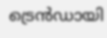ട്രെൻഡായി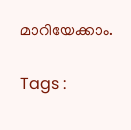മാറിയേക്കാം.

Tags :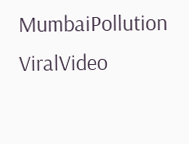MumbaiPollution ViralVideo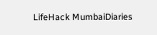LifeHack MumbaiDiaries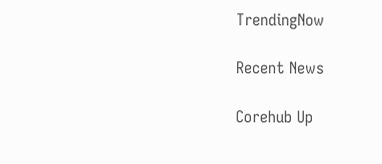TrendingNow

Recent News

Corehub Up